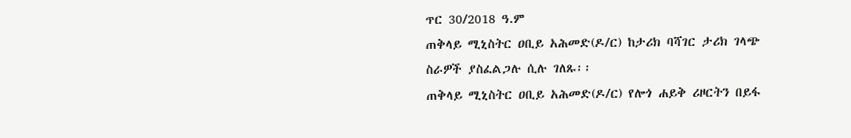ጥር 30/2018 ዓ.ም
ጠቅላይ ሚኒስትር ዐቢይ አሕመድ(ዶ/ር) ከታሪክ ባሻገር ታሪክ ገላጭ ስራዎች ያስፈልጋሉ ሲሉ ገለጹ፡፡
ጠቅላይ ሚኒስትር ዐቢይ አሕመድ(ዶ/ር) የሎጎ ሐይቅ ሪዞርትን በይፋ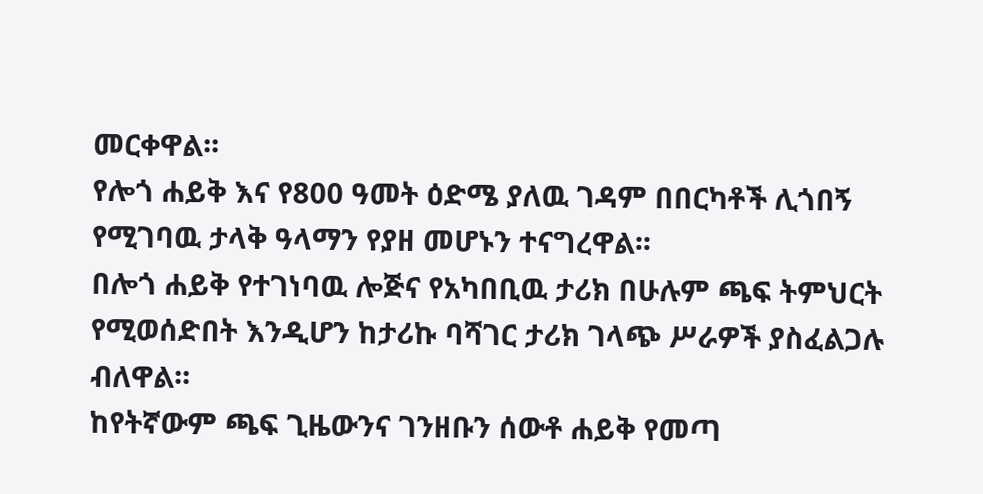መርቀዋል፡፡
የሎጎ ሐይቅ እና የ800 ዓመት ዕድሜ ያለዉ ገዳም በበርካቶች ሊጎበኝ የሚገባዉ ታላቅ ዓላማን የያዘ መሆኑን ተናግረዋል፡፡
በሎጎ ሐይቅ የተገነባዉ ሎጅና የአካበቢዉ ታሪክ በሁሉም ጫፍ ትምህርት የሚወሰድበት እንዲሆን ከታሪኩ ባሻገር ታሪክ ገላጭ ሥራዎች ያስፈልጋሉ ብለዋል፡፡
ከየትኛውም ጫፍ ጊዜውንና ገንዘቡን ሰውቶ ሐይቅ የመጣ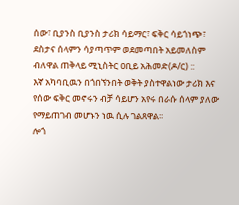ሰው፣ ቢያንስ ቢያንስ ታሪክ ሳይማር፣ ፍቅር ሳይጎነጭ፣ ደስታና ሰላምን ሳያጣጥም ወደመጣበት አይመለስም ብለዋል ጠቅላይ ሚኒስትር ዐቢይ አሕመድ(ዶ/ር) ::
እኛ አካባቢዉን በጎበኘንበት ወቅት ያስተዋልነው ታሪክ እና የሰው ፍቅር መኖሩን ብቻ ሳይሆን አየሩ በራሱ ሰላም ያለው የማይጠገብ መሆኑን ነዉ ሲሉ ገልጸዋል፡፡
ሎጎ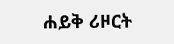ሐይቅ ሪዞርት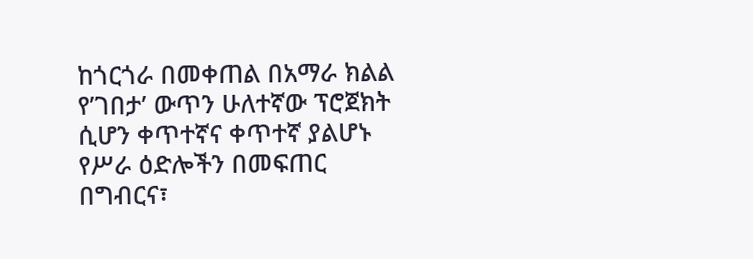ከጎርጎራ በመቀጠል በአማራ ክልል የ’ገበታ’ ውጥን ሁለተኛው ፕሮጀክት ሲሆን ቀጥተኛና ቀጥተኛ ያልሆኑ የሥራ ዕድሎችን በመፍጠር በግብርና፣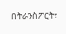በትራንስፖርት፣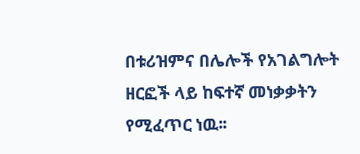በቱሪዝምና በሌሎች የአገልግሎት ዘርፎች ላይ ከፍተኛ መነቃቃትን የሚፈጥር ነዉ፡፡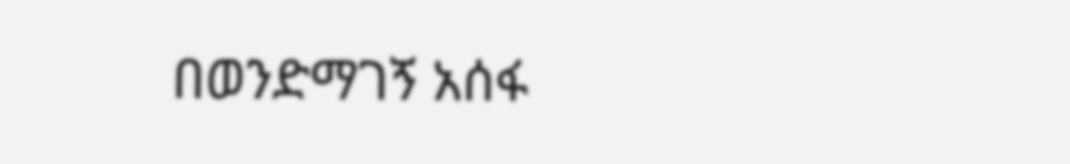በወንድማገኝ አሰፋ